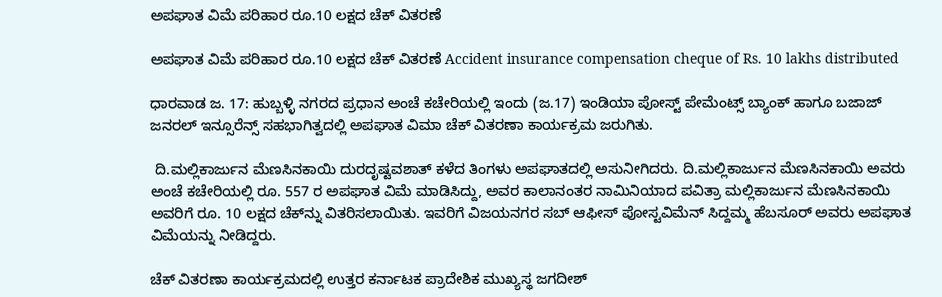ಅಪಘಾತ ವಿಮೆ ಪರಿಹಾರ ರೂ.10 ಲಕ್ಷದ ಚೆಕ್ ವಿತರಣೆ

ಅಪಘಾತ ವಿಮೆ ಪರಿಹಾರ ರೂ.10 ಲಕ್ಷದ ಚೆಕ್ ವಿತರಣೆ Accident insurance compensation cheque of Rs. 10 lakhs distributed

ಧಾರವಾಡ ಜ. 17: ಹುಬ್ಬಳ್ಳಿ ನಗರದ ಪ್ರಧಾನ ಅಂಚೆ ಕಚೇರಿಯಲ್ಲಿ ಇಂದು (ಜ.17) ಇಂಡಿಯಾ ಪೋಸ್ಟ್‌ ಪೇಮೆಂಟ್ಸ್‌ ಬ್ಯಾಂಕ್ ಹಾಗೂ ಬಜಾಜ್ ಜನರಲ್ ಇನ್ಸೂರೆನ್ಸ್‌ ಸಹಭಾಗಿತ್ವದಲ್ಲಿ ಅಪಘಾತ ವಿಮಾ ಚೆಕ್ ವಿತರಣಾ ಕಾರ್ಯಕ್ರಮ ಜರುಗಿತು.

 ದಿ.ಮಲ್ಲಿಕಾರ್ಜುನ ಮೆಣಸಿನಕಾಯಿ ದುರದೃಷ್ಟವಶಾತ್ ಕಳೆದ ತಿಂಗಳು ಅಪಘಾತದಲ್ಲಿ ಅಸುನೀಗಿದರು. ದಿ.ಮಲ್ಲಿಕಾರ್ಜುನ ಮೆಣಸಿನಕಾಯಿ ಅವರು ಅಂಚೆ ಕಚೇರಿಯಲ್ಲಿ ರೂ. 557 ರ ಅಪಘಾತ ವಿಮೆ ಮಾಡಿಸಿದ್ದು, ಅವರ ಕಾಲಾನಂತರ ನಾಮಿನಿಯಾದ ಪವಿತ್ರಾ ಮಲ್ಲಿಕಾರ್ಜುನ ಮೆಣಸಿನಕಾಯಿ ಅವರಿಗೆ ರೂ. 10 ಲಕ್ಷದ ಚೆಕ್‌ನ್ನು ವಿತರಿಸಲಾಯಿತು. ಇವರಿಗೆ ವಿಜಯನಗರ ಸಬ್ ಆಫೀಸ್ ಪೋಸ್ಟವಿಮೆನ್ ಸಿದ್ದಮ್ಮ ಹೆಬಸೂರ್ ಅವರು ಅಪಘಾತ ವಿಮೆಯನ್ನು ನೀಡಿದ್ದರು.

ಚೆಕ್ ವಿತರಣಾ ಕಾರ್ಯಕ್ರಮದಲ್ಲಿ ಉತ್ತರ ಕರ್ನಾಟಕ ಪ್ರಾದೇಶಿಕ ಮುಖ್ಯಸ್ಥ ಜಗದೀಶ್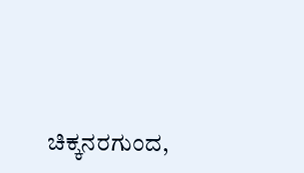ಚಿಕ್ಕನರಗುಂದ,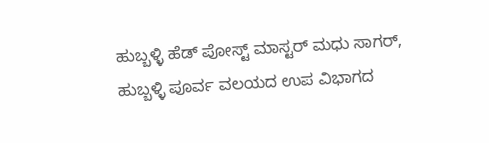ಹುಬ್ಬಳ್ಳಿ ಹೆಡ್ ಪೋಸ್ಟ್‌ ಮಾಸ್ಟರ್ ಮಧು ಸಾಗರ್, ಹುಬ್ಬಳ್ಳಿ ಪೂರ್ವ ವಲಯದ ಉಪ ವಿಭಾಗದ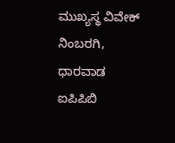ಮುಖ್ಯಸ್ಥ ವಿವೇಕ್ ನಿಂಬರಗಿ, ಧಾರವಾಡ ಐಪಿಪಿಬಿ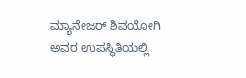ಮ್ಯಾನೇಜರ್ ಶಿವಯೋಗಿ ಅವರ ಉಪಸ್ಥಿತಿಯಲ್ಲಿ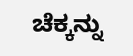ಚೆಕ್ಕನ್ನು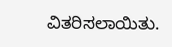ವಿತರಿಸಲಾಯಿತು.